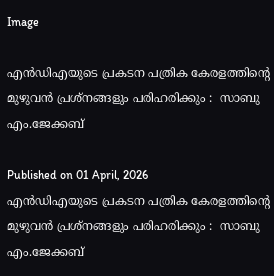Image

എന്‍ഡിഎയുടെ പ്രകടന പത്രിക കേരളത്തിന്റെ മുഴുവന്‍ പ്രശ്‌നങ്ങളും പരിഹരിക്കും :  സാബു എം.ജേക്കബ്

Published on 01 April, 2026
എന്‍ഡിഎയുടെ പ്രകടന പത്രിക കേരളത്തിന്റെ മുഴുവന്‍ പ്രശ്‌നങ്ങളും പരിഹരിക്കും :  സാബു എം.ജേക്കബ്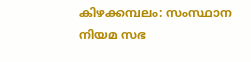കിഴക്കമ്പലം: സംസ്ഥാന നിയമ സഭ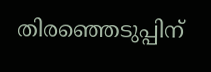തിരഞ്ഞെടുപ്പിന്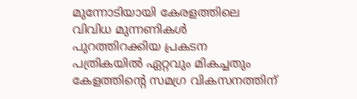മുന്നോടിയായി കേരളത്തിലെ വിവിധ മുന്നണികള്‍ പുറത്തിറക്കിയ പ്രകടന പത്രികയില്‍ ഏറ്റവും മികച്ചതും കേളത്തിന്റെ സമഗ്ര വികസനത്തിന്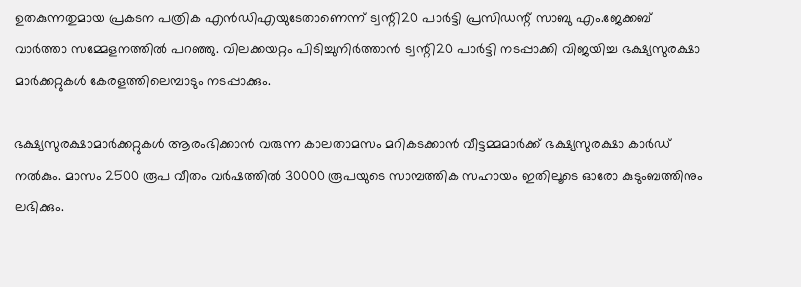ഉതകുന്നതുമായ പ്രകടന പത്രിക എന്‍ഡിഎയുടേതാണെന്ന് ട്വന്റി20 പാര്‍ട്ടി പ്രസിഡന്റ് സാബു എം.ജേക്കബ് വാര്‍ത്താ സമ്മേളനത്തില്‍ പറഞ്ഞു. വിലക്കയറ്റം പിടിച്ചുനിർത്താന്‍ ട്വന്റി20 പാര്‍ട്ടി നടപ്പാക്കി വിജയിച്ച ഭക്ഷ്യസുരക്ഷാ മാര്‍ക്കറ്റുകള്‍ കേരളത്തിലെമ്പാടും നടപ്പാക്കും.

ഭക്ഷ്യസുരക്ഷാമാര്‍ക്കറ്റുകള്‍ ആരംഭിക്കാന്‍ വരുന്ന കാലതാമസം മറികടക്കാന്‍ വീട്ടമ്മമാര്‍ക്ക് ഭക്ഷ്യസുരക്ഷാ കാര്‍ഡ് നല്‍കും. മാസം 2500 രൂപ വീതം വര്‍ഷത്തില്‍ 30000 രൂപയുടെ സാമ്പത്തിക സഹായം ഇതിലൂടെ ഓരോ കുടുംബത്തിനും ലഭിക്കും.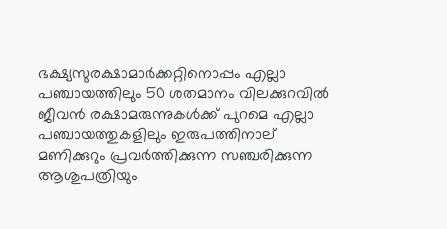ഭക്ഷ്യസുരക്ഷാമാര്‍ക്കറ്റിനൊപ്പം എല്ലാ പഞ്ചായത്തിലും 50 ശതമാനം വിലക്കുറവില്‍ ജീവന്‍ രക്ഷാമരുന്നുകള്‍ക്ക് പുറമെ എല്ലാ പഞ്ചായത്തുകളിലും ഇരുപത്തിനാല് മണിക്കുറും പ്രവര്‍ത്തിക്കുന്ന സഞ്ചരിക്കുന്ന ആശുപത്രിയും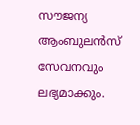സൗജന്യ ആംബുലന്‍സ് സേവനവും ലഭ്യമാക്കും.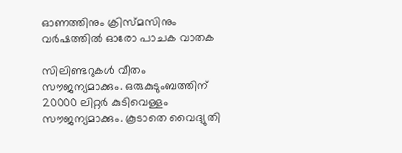ഓണത്തിനും ക്രിസ്മസിനും വര്‍ഷത്തില്‍ ഓരോ പാചക വാതക

സിലിണ്ടറുകള്‍ വീതം സൗജന്യമാക്കും. ഒരുകുടുംബത്തിന് 20000 ലിറ്റര്‍ കുടിവെള്ളം സൗജന്യമാക്കും. കൂടാതെ വൈദ്യുതി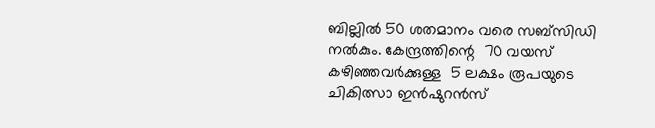ബില്ലില്‍ 50 ശതമാനം വരെ സബ്‌സിഡി നല്‍കും. കേന്ദ്രത്തിന്റെ  70 വയസ് കഴിഞ്ഞവര്‍ക്കുള്ള  5 ലക്ഷം രൂപയുടെ ചികിത്സാ ഇന്‍ഷുറന്‍സ്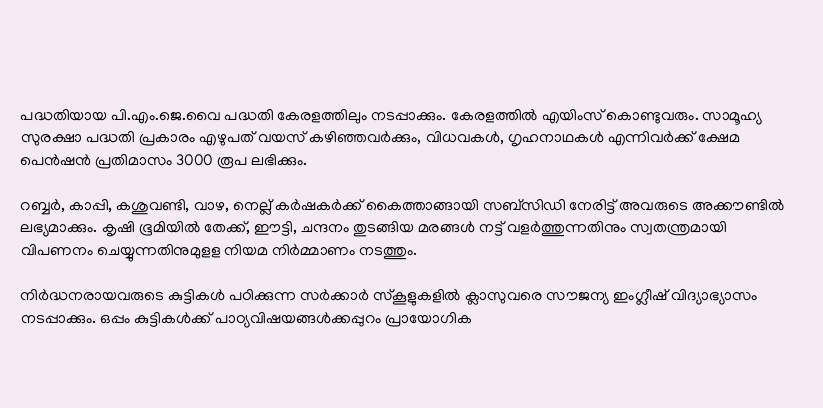പദ്ധതിയായ പി.എം.ജെ.വൈ പദ്ധതി കേരളത്തിലും നടപ്പാക്കും. കേരളത്തില്‍ എയിംസ് കൊണ്ടുവരും. സാമൂഹ്യ സുരക്ഷാ പദ്ധതി പ്രകാരം എഴുപത് വയസ് കഴിഞ്ഞവര്‍ക്കും, വിധവകള്‍, ഗൃഹനാഥകള്‍ എന്നിവര്‍ക്ക് ക്ഷേമ പെന്‍ഷന്‍ പ്രതിമാസം 3000 രൂപ ലഭിക്കും.

റബ്ബര്‍, കാപ്പി, കശുവണ്ടി, വാഴ, നെല്ല് കര്‍ഷകര്‍ക്ക് കൈത്താങ്ങായി സബ്‌സിഡി നേരിട്ട് അവരുടെ അക്കൗണ്ടില്‍ ലഭ്യമാക്കും. കൃഷി ഭൂമിയില്‍ തേക്ക്, ഈട്ടി, ചന്ദനം തുടങ്ങിയ മരങ്ങള്‍ നട്ട് വളര്‍ത്തുന്നതിനും സ്വതന്ത്രമായി വിപണനം ചെയ്യുന്നതിനുമുളള നിയമ നിര്‍മ്മാണം നടത്തും.

നിര്‍ദ്ധനരായവരുടെ കുട്ടികള്‍ പഠിക്കുന്ന സര്‍ക്കാര്‍ സ്‌കൂളുകളില്‍ ക്ലാസുവരെ സൗജന്യ ഇംഗ്ലീഷ് വിദ്യാഭ്യാസം നടപ്പാക്കും. ഒപ്പം കുട്ടികള്‍ക്ക് പാഠ്യവിഷയങ്ങള്‍ക്കപ്പുറം പ്രായോഗിക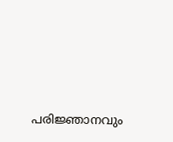പരിജ്ഞാനവും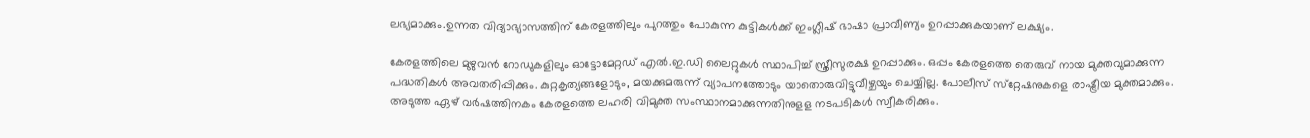ലഭ്യമാക്കും.ഉന്നത വിദ്യാഭ്യാസത്തിന് കേരളത്തിലും പുറത്തും പോകുന്ന കുട്ടികള്‍ക്ക് ഇംഗ്ലീഷ് ഭാഷാ പ്രാവീണ്യം ഉറപ്പാക്കുകയാണ് ലക്ഷ്യം.

കേരളത്തിലെ മുഴുവന്‍ റോഡുകളിലും ഓട്ടോമേറ്റഡ് എല്‍.ഇ.ഡി ലൈറ്റുകള്‍ സ്ഥാപിച്ച് സ്ത്രീസുരക്ഷ ഉറപ്പാക്കും. ഒപ്പം കേരളത്തെ തെരുവ് നായ മുക്തവുമാക്കുന്ന പദ്ധതികള്‍ അവതരിപ്പിക്കും. കുറ്റകൃത്യങ്ങളോടും, മയക്കുമരുന്ന് വ്യാപനത്തോടും യാതൊരുവിട്ടുവീഴ്ചയും ചെയ്യില്ല. പോലീസ് സ്‌റ്റേഷനുകളെ രാഷ്ട്രീയ മുക്തമാക്കും. അടുത്ത ഏഴ് വര്‍ഷത്തിനകം കേരളത്തെ ലഹരി വിമുക്ത സംസ്ഥാനമാക്കുന്നതിനുളള നടപടികള്‍ സ്വീകരിക്കും.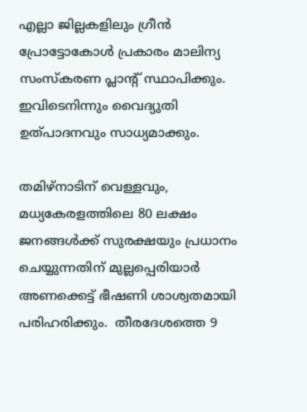എല്ലാ ജില്ലകളിലും ഗ്രീന്‍ പ്രോട്ടോകോള്‍ പ്രകാരം മാലിന്യ സംസ്‌കരണ പ്ലാന്റ് സ്ഥാപിക്കും. ഇവിടെനിന്നും വൈദ്യുതി ഉത്പാദനവും സാധ്യമാക്കും.

തമിഴ്‌നാടിന് വെള്ളവും, മധ്യകേരളത്തിലെ 80 ലക്ഷം ജനങ്ങള്‍ക്ക് സുരക്ഷയും പ്രധാനം ചെയ്യുന്നതിന് മുല്ലപ്പെരിയാര്‍ അണക്കെട്ട് ഭീഷണി ശാശ്വതമായി  പരിഹരിക്കും.  തീരദേശത്തെ 9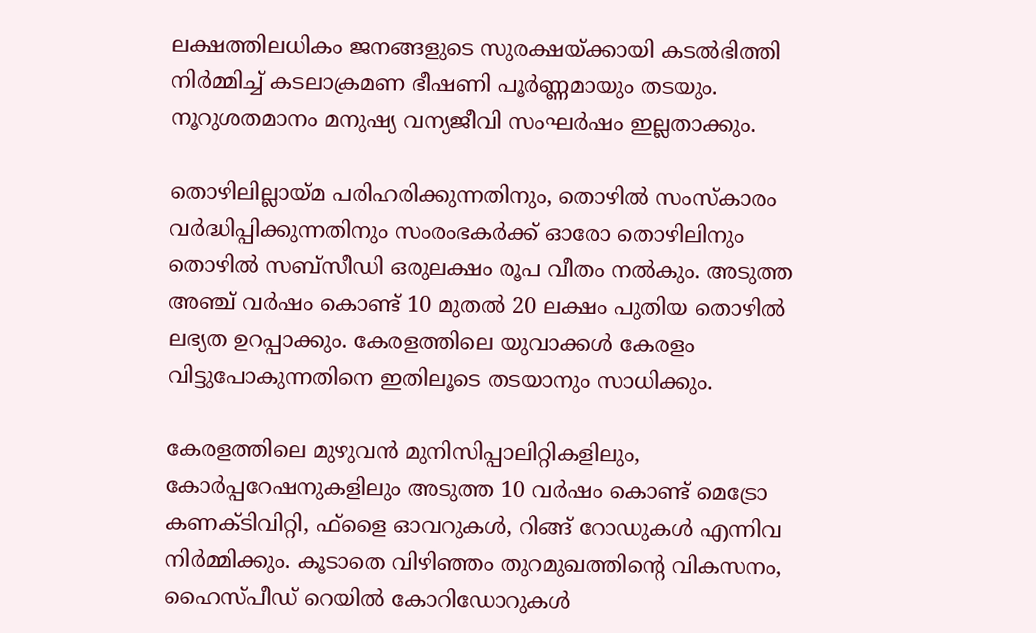ലക്ഷത്തിലധികം ജനങ്ങളുടെ സുരക്ഷയ്ക്കായി കടല്‍ഭിത്തി നിര്‍മ്മിച്ച് കടലാക്രമണ ഭീഷണി പൂര്‍ണ്ണമായും തടയും. നൂറുശതമാനം മനുഷ്യ വന്യജീവി സംഘര്‍ഷം ഇല്ലതാക്കും.

തൊഴിലില്ലായ്മ പരിഹരിക്കുന്നതിനും, തൊഴില്‍ സംസ്‌കാരം വര്‍ദ്ധിപ്പിക്കുന്നതിനും സംരംഭകര്‍ക്ക് ഓരോ തൊഴിലിനും തൊഴില്‍ സബ്‌സീഡി ഒരുലക്ഷം രൂപ വീതം നല്‍കും. അടുത്ത അഞ്ച് വര്‍ഷം കൊണ്ട് 10 മുതല്‍ 20 ലക്ഷം പുതിയ തൊഴില്‍ ലഭ്യത ഉറപ്പാക്കും. കേരളത്തിലെ യുവാക്കള്‍ കേരളം വിട്ടുപോകുന്നതിനെ ഇതിലൂടെ തടയാനും സാധിക്കും.

കേരളത്തിലെ മുഴുവന്‍ മുനിസിപ്പാലിറ്റികളിലും, കോര്‍പ്പറേഷനുകളിലും അടുത്ത 10 വര്‍ഷം കൊണ്ട് മെട്രോ കണക്ടിവിറ്റി, ഫ്‌ളൈ ഓവറുകള്‍, റിങ്ങ് റോഡുകള്‍ എന്നിവ നിര്‍മ്മിക്കും. കൂടാതെ വിഴിഞ്ഞം തുറമുഖത്തിന്റെ വികസനം, ഹൈസ്പീഡ് റെയില്‍ കോറിഡോറുകള്‍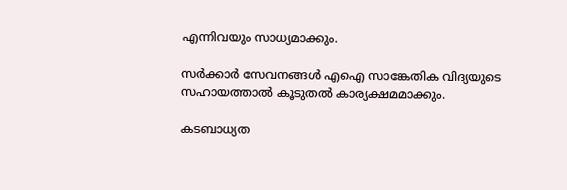എന്നിവയും സാധ്യമാക്കും.

സര്‍ക്കാര്‍ സേവനങ്ങള്‍ എഐ സാങ്കേതിക വിദ്യയുടെ സഹായത്താല്‍ കൂടുതല്‍ കാര്യക്ഷമമാക്കും.

കടബാധ്യത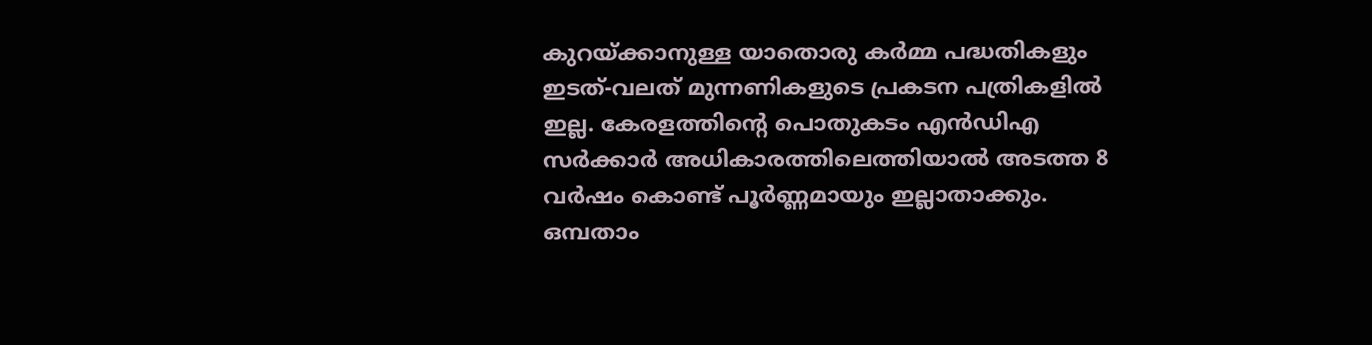കുറയ്ക്കാനുള്ള യാതൊരു കര്‍മ്മ പദ്ധതികളും ഇടത്-വലത് മുന്നണികളുടെ പ്രകടന പത്രികളില്‍ ഇല്ല. കേരളത്തിന്റെ പൊതുകടം എന്‍ഡിഎ സര്‍ക്കാര്‍ അധികാരത്തിലെത്തിയാല്‍ അടത്ത 8 വര്‍ഷം കൊണ്ട് പൂര്‍ണ്ണമായും ഇല്ലാതാക്കും. ഒമ്പതാം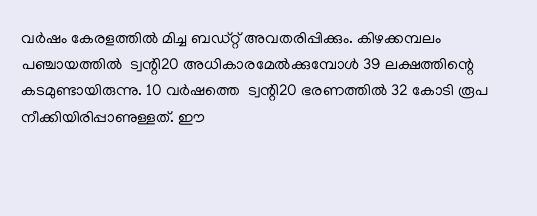വര്‍ഷം കേരളത്തില്‍ മിച്ച ബഡ്റ്റ് അവതരിപ്പിക്കും. കിഴക്കമ്പലം പഞ്ചായത്തില്‍  ട്വന്റി20 അധികാരമേല്‍ക്കുമ്പോള്‍ 39 ലക്ഷത്തിന്റെ കടമുണ്ടായിരുന്നു. 10 വര്‍ഷത്തെ  ട്വന്റി20 ഭരണത്തില്‍ 32 കോടി രൂപ നീക്കിയിരിപ്പാണുള്ളത്. ഈ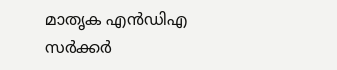മാതൃക എന്‍ഡിഎ സര്‍ക്കര്‍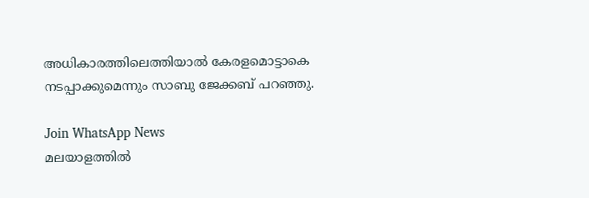അധികാരത്തിലെത്തിയാല്‍ കേരളമൊട്ടാകെ നടപ്പാക്കുമെന്നും സാബു ജേക്കബ് പറഞ്ഞു.

Join WhatsApp News
മലയാളത്തില്‍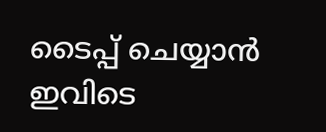ടൈപ്പ് ചെയ്യാന്‍ ഇവിടെ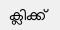ക്ലിക്ക്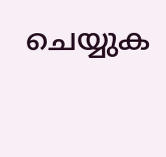ചെയ്യുക